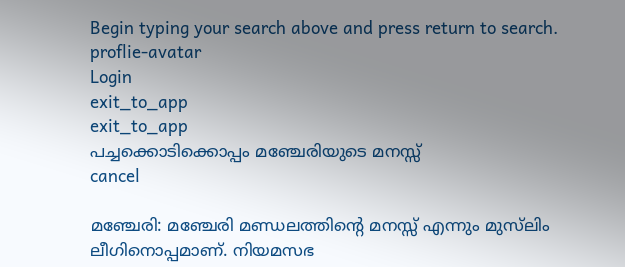Begin typing your search above and press return to search.
proflie-avatar
Login
exit_to_app
exit_to_app
പച്ചക്കൊടിക്കൊപ്പം മഞ്ചേരിയുടെ മനസ്സ്
cancel

മഞ്ചേരി: മഞ്ചേരി മണ്ഡലത്തിന്‍റെ മനസ്സ് എന്നും മുസ്‍ലിം ലീഗിനൊപ്പമാണ്. നിയമസഭ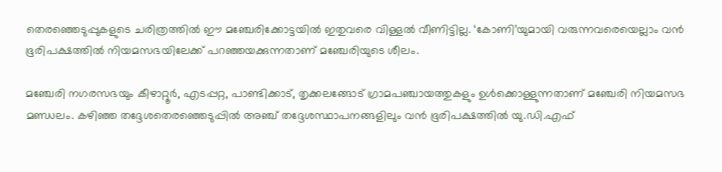തെരഞ്ഞെടുപ്പുകളുടെ ചരിത്രത്തിൽ ഈ മഞ്ചേരിക്കോട്ടയിൽ ഇതുവരെ വിള്ളൽ വീണിട്ടില്ല. ‘കോണി’യുമായി വരുന്നവരെയെല്ലാം വൻ ഭൂരിപക്ഷത്തിൽ നിയമസഭയിലേക്ക് പറഞ്ഞയക്കുന്നതാണ് മഞ്ചേരിയുടെ ശീലം.

മഞ്ചേരി നഗരസഭയും കീഴാറ്റൂർ, എടപ്പറ്റ, പാണ്ടിക്കാട്, തൃക്കലങ്ങോട് ഗ്രാമപഞ്ചായത്തുകളും ഉൾക്കൊള്ളുന്നതാണ് മഞ്ചേരി നിയമസഭ മണ്ഡലം. കഴിഞ്ഞ തദ്ദേശതെരഞ്ഞെടുപ്പിൽ അഞ്ച് തദ്ദേശസ്ഥാപനങ്ങളിലും വൻ ഭൂരിപക്ഷത്തിൽ യു.ഡി.എഫ്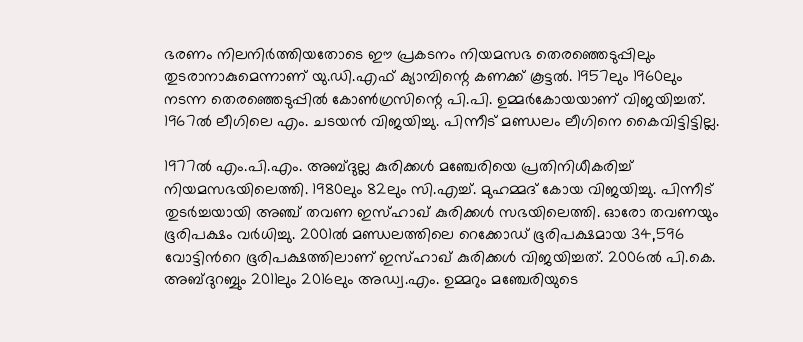ഭരണം നിലനിർത്തിയതോടെ ഈ പ്രകടനം നിയമസഭ തെരഞ്ഞെടുപ്പിലും തുടരാനാകുമെന്നാണ് യു.ഡി.എഫ് ക്യാമ്പിന്റെ കണക്ക് കൂട്ടൽ. 1957ലും 1960ലും നടന്ന തെരഞ്ഞെടുപ്പിൽ കോൺഗ്രസിന്റെ പി.പി. ഉമ്മർകോയയാണ് വിജയിച്ചത്. 1967ൽ ലീഗിലെ എം. ചടയൻ വിജയിച്ചു. പിന്നീട് മണ്ഡലം ലീഗിനെ കൈവിട്ടിട്ടില്ല.

1977ൽ എം.പി.എം. അബ്ദുല്ല കുരിക്കൾ മഞ്ചേരിയെ പ്രതിനിധീകരിച്ച് നിയമസഭയിലെത്തി. 1980ലും 82ലും സി.എച്ച്. മുഹമ്മദ്‌ കോയ വിജയിച്ചു. പിന്നീട് തുടർച്ചയായി അഞ്ച് തവണ ഇസ്ഹാഖ് കുരിക്കൾ സഭയിലെത്തി. ഓരോ തവണയും ഭൂരിപക്ഷം വർധിച്ചു. 2001ൽ മണ്ഡലത്തിലെ റെക്കോഡ് ഭൂരിപക്ഷമായ 34,596 വോട്ടിന്‍റെ ഭൂരിപക്ഷത്തിലാണ് ഇസ്ഹാഖ് കുരിക്കൾ വിജയിച്ചത്. 2006ൽ പി.കെ. അബ്ദുറബ്ബും 2011ലും 2016ലും അഡ്വ.എം. ഉമ്മറും മഞ്ചേരിയുടെ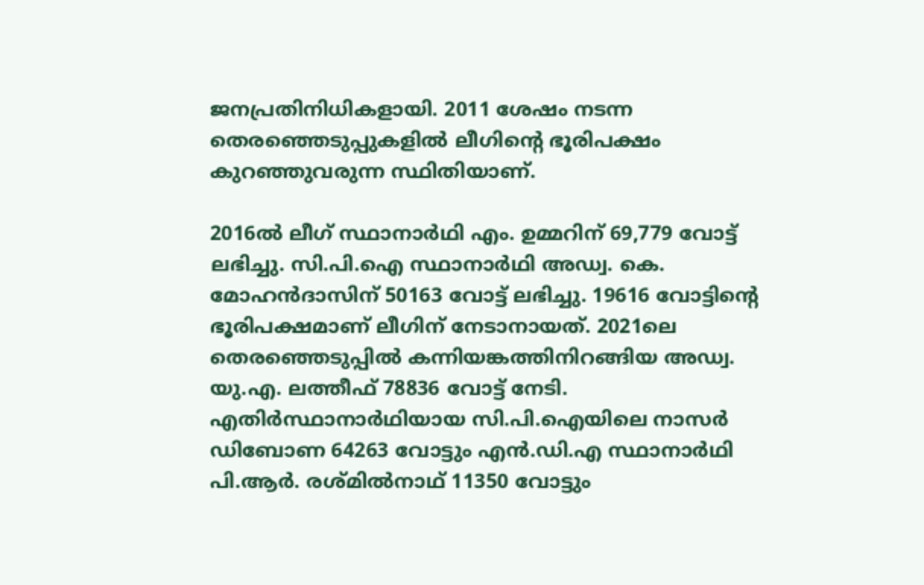ജനപ്രതിനിധികളായി. 2011 ശേഷം നടന്ന തെരഞ്ഞെടുപ്പുകളിൽ ലീഗിന്‍റെ ഭൂരിപക്ഷം കുറഞ്ഞുവരുന്ന സ്ഥിതിയാണ്.

2016ൽ ലീഗ് സ്ഥാനാർഥി എം. ഉമ്മറിന് 69,779 വോട്ട് ലഭിച്ചു. സി.പി.ഐ സ്ഥാനാർഥി അഡ്വ. കെ. മോഹൻദാസിന് 50163 വോട്ട് ലഭിച്ചു. 19616 വോട്ടിന്റെ ഭൂരിപക്ഷമാണ് ലീഗിന് നേടാനായത്. 2021ലെ തെരഞ്ഞെടുപ്പിൽ കന്നിയങ്കത്തിനിറങ്ങിയ അഡ്വ. യു.എ. ലത്തീഫ് 78836 വോട്ട് നേടി. എതിർസ്ഥാനാർഥിയായ സി.പി.ഐയിലെ നാസർ ഡിബോണ 64263 വോട്ടും എൻ.ഡി.എ സ്ഥാനാർഥി പി.ആർ. രശ്മിൽനാഥ് 11350 വോട്ടും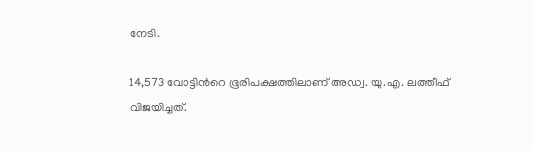നേടി.

14,573 വോട്ടിന്‍റെ ഭൂരിപക്ഷത്തിലാണ് അഡ്വ. യു.എ. ലത്തീഫ് വിജയിച്ചത്.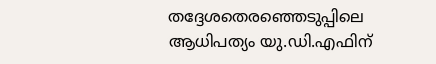തദ്ദേശതെരഞ്ഞെടുപ്പിലെ ആധിപത്യം യു.ഡി.എഫിന്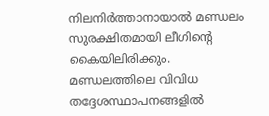നിലനിർത്താനായാൽ മണ്ഡലം സുരക്ഷിതമായി ലീഗിന്‍റെ കൈയിലിരിക്കും. മണ്ഡലത്തിലെ വിവിധ തദ്ദേശസ്ഥാപനങ്ങളിൽ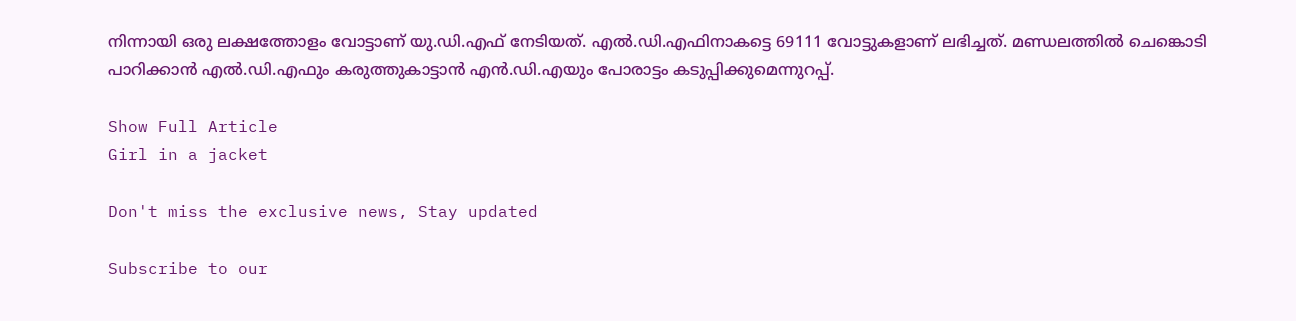നിന്നായി ഒരു ലക്ഷത്തോളം വോട്ടാണ് യു.ഡി.എഫ് നേടിയത്. എൽ.ഡി.എഫിനാകട്ടെ 69111 വോട്ടുകളാണ് ലഭിച്ചത്. മണ്ഡലത്തിൽ ചെങ്കൊടി പാറിക്കാൻ എൽ.ഡി.എഫും കരുത്തുകാട്ടാൻ എൻ.ഡി.എയും പോരാട്ടം കടുപ്പിക്കുമെന്നുറപ്പ്.

Show Full Article
Girl in a jacket

Don't miss the exclusive news, Stay updated

Subscribe to our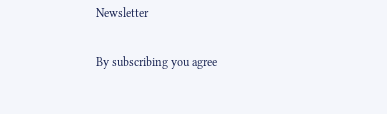Newsletter

By subscribing you agree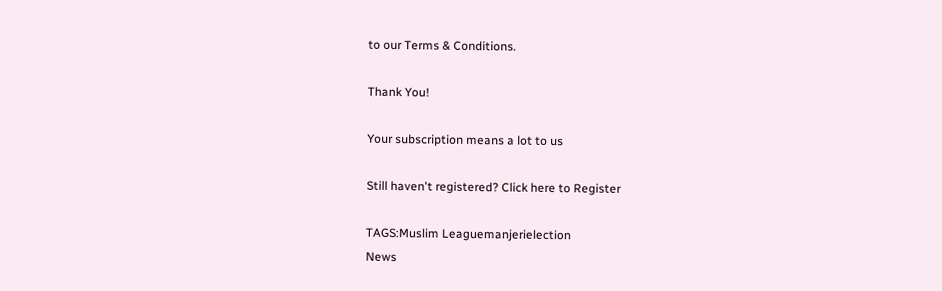to our Terms & Conditions.

Thank You!

Your subscription means a lot to us

Still haven't registered? Click here to Register

TAGS:Muslim Leaguemanjerielection
News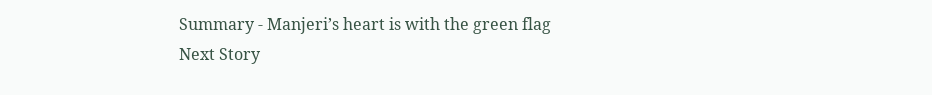Summary - Manjeri’s heart is with the green flag
Next Story